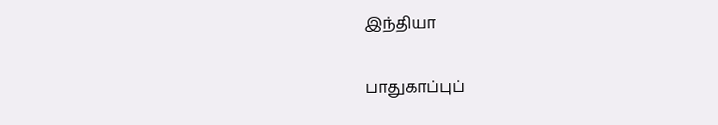இந்தியா

பாதுகாப்புப்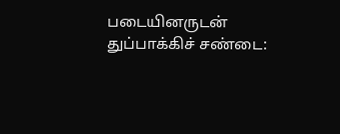படையினருடன் துப்பாக்கிச் சண்டை: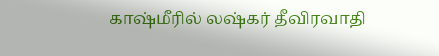காஷ்மீரில் லஷ்கர் தீவிரவாதி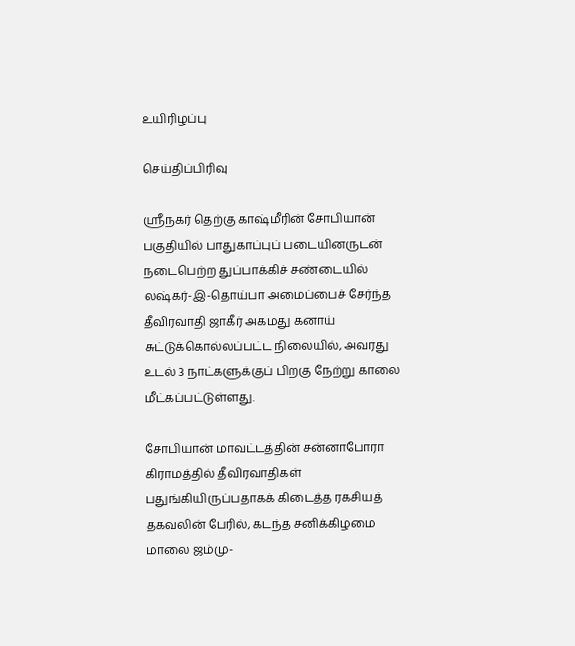உயிரிழப்பு

செய்திப்பிரிவு

ஸ்ரீநகர் தெற்கு காஷ்மீரின் சோபியான் பகுதியில் பாதுகாப்புப் படையினருடன் நடைபெற்ற துப்பாக்கிச் சண்டையில் லஷ்கர்-இ-தொய்பா அமைப்பைச் சேர்ந்த தீவிரவாதி ஜாகீர் அகமது கனாய் சுட்டுக்கொல்லப்பட்ட நிலையில், அவரது உடல் 3 நாட்களுக்குப் பிறகு நேற்று காலை மீட்கப்பட்டுள்ளது.

சோபியான் மாவட்டத்தின் சன்னாபோரா கிராமத்தில் தீவிரவாதிகள் பதுங்கியிருப்பதாகக் கிடைத்த ரகசியத் தகவலின் பேரில், கடந்த சனிக்கிழமை மாலை ஜம்மு-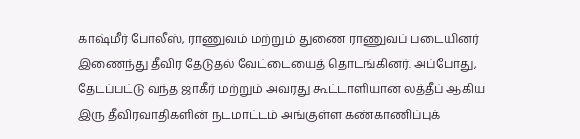காஷ்மீர் போலீஸ், ராணுவம் மற்றும் துணை ராணுவப் படையினர் இணைந்து தீவிர தேடுதல் வேட்டையைத் தொடங்கினர். அப்போது, தேடப்பட்டு வந்த ஜாகீர் மற்றும் அவரது கூட்டாளியான லத்தீப் ஆகிய இரு தீவிரவாதிகளின் நடமாட்டம் அங்குள்ள கண்காணிப்புக்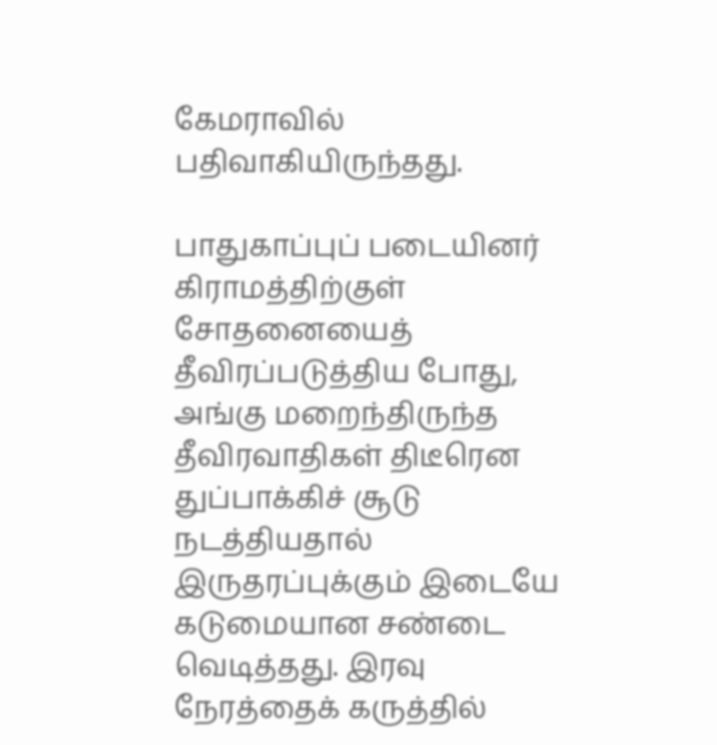கேமராவில் பதிவாகியிருந்தது.

பாதுகாப்புப் படையினர் கிராமத்திற்குள் சோதனையைத் தீவிரப்படுத்திய போது, அங்கு மறைந்திருந்த தீவிரவாதிகள் திடீரென துப்பாக்கிச் சூடு நடத்தியதால் இருதரப்புக்கும் இடையே கடுமையான சண்டை வெடித்தது. இரவு நேரத்தைக் கருத்தில்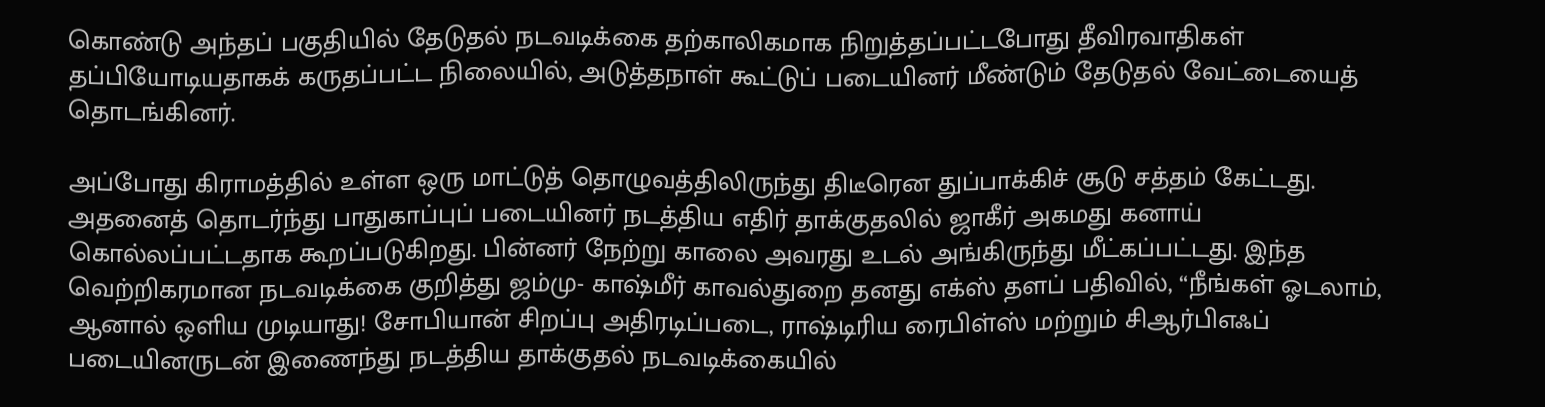கொண்டு அந்தப் பகுதியில் தேடுதல் நடவடிக்கை தற்காலிகமாக நிறுத்தப்பட்டபோது தீவிரவாதிகள் தப்பியோடியதாகக் கருதப்பட்ட நிலையில், அடுத்தநாள் கூட்டுப் படையினர் மீண்டும் தேடுதல் வேட்டையைத் தொடங்கினர்.

அப்போது கிராமத்தில் உள்ள ஒரு மாட்டுத் தொழுவத்திலிருந்து திடீரென துப்பாக்கிச் சூடு சத்தம் கேட்டது. அதனைத் தொடர்ந்து பாதுகாப்புப் படையினர் நடத்திய எதிர் தாக்குதலில் ஜாகீர் அகமது கனாய் கொல்லப்பட்டதாக கூறப்படுகிறது. பின்னர் நேற்று காலை அவரது உடல் அங்கிருந்து மீட்கப்பட்டது. இந்த வெற்றிகரமான நடவடிக்கை குறித்து ஜம்மு- காஷ்மீர் காவல்துறை தனது எக்ஸ் தளப் பதிவில், “நீங்கள் ஓடலாம், ஆனால் ஒளிய முடியாது! சோபியான் சிறப்பு அதிரடிப்படை, ராஷ்டிரிய ரைபிள்ஸ் மற்றும் சிஆர்பிஎஃப் படையினருடன் இணைந்து நடத்திய தாக்குதல் நடவடிக்கையில்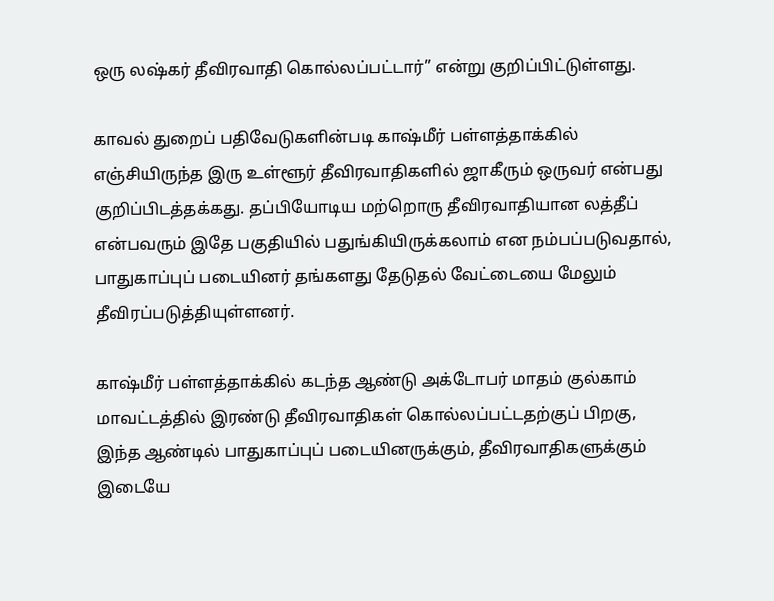ஒரு லஷ்கர் தீவிரவாதி கொல்லப்பட்டார்” என்று குறிப்பிட்டுள்ளது.

காவல் துறைப் பதிவேடுகளின்படி காஷ்மீர் பள்ளத்தாக்கில் எஞ்சியிருந்த இரு உள்ளூர் தீவிரவாதிகளில் ஜாகீரும் ஒருவர் என்பது குறிப்பிடத்தக்கது. தப்பியோடிய மற்றொரு தீவிரவாதியான லத்தீப் என்பவரும் இதே பகுதியில் பதுங்கியிருக்கலாம் என நம்பப்படுவதால், பாதுகாப்புப் படையினர் தங்களது தேடுதல் வேட்டையை மேலும் தீவிரப்படுத்தியுள்ளனர்.

காஷ்மீர் பள்ளத்தாக்கில் கடந்த ஆண்டு அக்டோபர் மாதம் குல்காம் மாவட்டத்தில் இரண்டு தீவிரவாதிகள் கொல்லப்பட்டதற்குப் பிறகு, இந்த ஆண்டில் பாதுகாப்புப் படையினருக்கும், தீவிரவாதிகளுக்கும் இடையே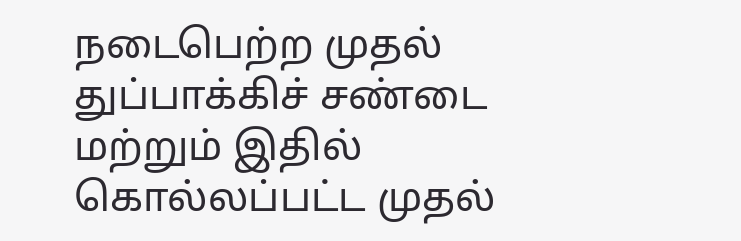நடைபெற்ற முதல் துப்பாக்கிச் சண்டை மற்றும் இதில் கொல்லப்பட்ட முதல்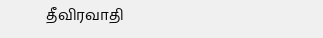தீவிரவாதி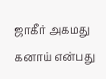ஜாகீர் அகமது கனாய் என்பது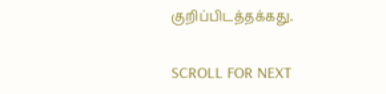குறிப்பிடத்தக்கது.

SCROLL FOR NEXT